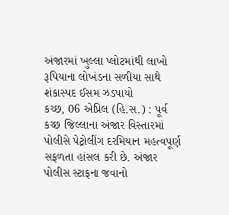અંજારમાં ખુલ્લા પ્લોટમાંથી લાખો રૂપિયાના લોખંડના સળીયા સાથે શંકાસ્પદ ઈસમ ઝડપાયો
કચ્છ, 06 એપ્રિલ (હિ.સ.) : પૂર્વ કચ્છ જિલ્લાના અંજાર વિસ્તારમાં પોલીસે પેટ્રોલીંગ દરમિયાન મહત્વપૂર્ણ સફળતા હાંસલ કરી છે. અંજાર પોલીસ સ્ટાફના જવાનો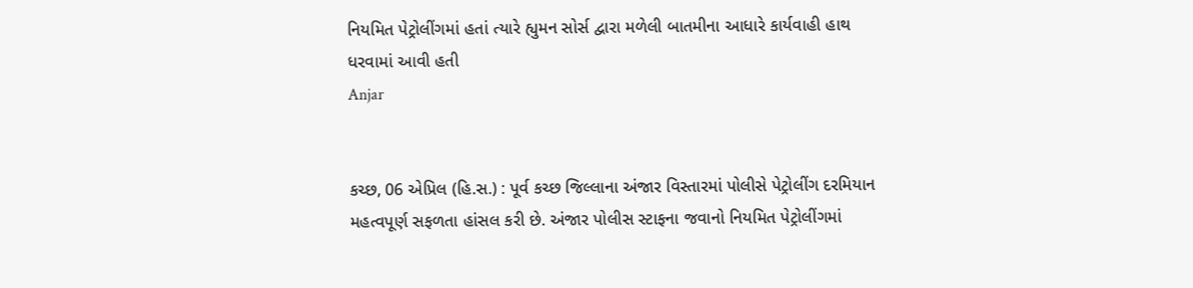નિયમિત પેટ્રોલીંગમાં હતાં ત્યારે હ્યુમન સોર્સ દ્વારા મળેલી બાતમીના આધારે કાર્યવાહી હાથ ધરવામાં આવી હતી
Anjar


કચ્છ, 06 એપ્રિલ (હિ.સ.) : પૂર્વ કચ્છ જિલ્લાના અંજાર વિસ્તારમાં પોલીસે પેટ્રોલીંગ દરમિયાન મહત્વપૂર્ણ સફળતા હાંસલ કરી છે. અંજાર પોલીસ સ્ટાફના જવાનો નિયમિત પેટ્રોલીંગમાં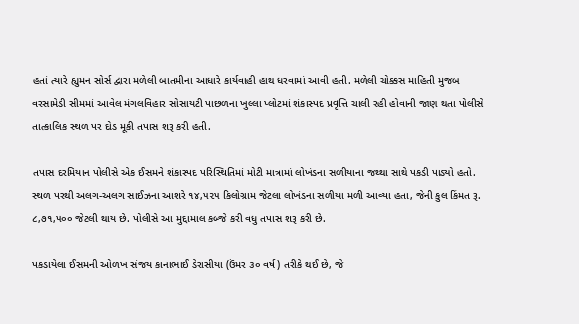હતાં ત્યારે હ્યુમન સોર્સ દ્વારા મળેલી બાતમીના આધારે કાર્યવાહી હાથ ધરવામાં આવી હતી. મળેલી ચોક્કસ માહિતી મુજબ વરસામેડી સીમમાં આવેલ મંગલવિહાર સોસાયટી પાછળના ખુલ્લા પ્લોટમાં શંકાસ્પદ પ્રવૃત્તિ ચાલી રહી હોવાની જાણ થતા પોલીસે તાત્કાલિક સ્થળ પર દોડ મૂકી તપાસ શરૂ કરી હતી.

તપાસ દરમિયાન પોલીસે એક ઈસમને શંકાસ્પદ પરિસ્થિતિમાં મોટી માત્રામાં લોખંડના સળીયાના જથ્થા સાથે પકડી પાડ્યો હતો. સ્થળ પરથી અલગ-અલગ સાઈઝના આશરે ૧૪,૫૨૫ કિલોગ્રામ જેટલા લોખંડના સળીયા મળી આવ્યા હતા, જેની કુલ કિંમત રૂ. ૮,૭૧,૫૦૦ જેટલી થાય છે. પોલીસે આ મુદ્દામાલ કબ્જે કરી વધુ તપાસ શરૂ કરી છે.

પકડાયેલા ઈસમની ઓળખ સંજય કાનાભાઈ ડેરાસીયા (ઉંમર ૩૦ વર્ષ) તરીકે થઈ છે, જે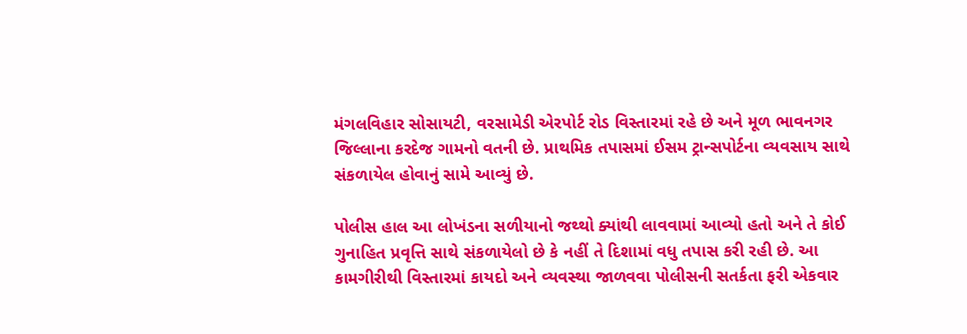મંગલવિહાર સોસાયટી, વરસામેડી એરપોર્ટ રોડ વિસ્તારમાં રહે છે અને મૂળ ભાવનગર જિલ્લાના કરદેજ ગામનો વતની છે. પ્રાથમિક તપાસમાં ઈસમ ટ્રાન્સપોર્ટના વ્યવસાય સાથે સંકળાયેલ હોવાનું સામે આવ્યું છે.

પોલીસ હાલ આ લોખંડના સળીયાનો જથ્થો ક્યાંથી લાવવામાં આવ્યો હતો અને તે કોઈ ગુનાહિત પ્રવૃત્તિ સાથે સંકળાયેલો છે કે નહીં તે દિશામાં વધુ તપાસ કરી રહી છે. આ કામગીરીથી વિસ્તારમાં કાયદો અને વ્યવસ્થા જાળવવા પોલીસની સતર્કતા ફરી એકવાર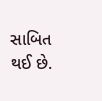સાબિત થઈ છે.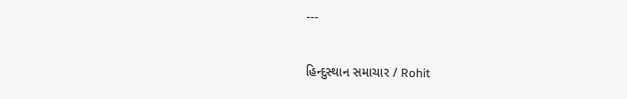---

હિન્દુસ્થાન સમાચાર / Rohit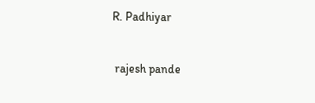R. Padhiyar


 rajesh pande